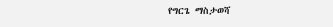የግርጌ ማስታወሻ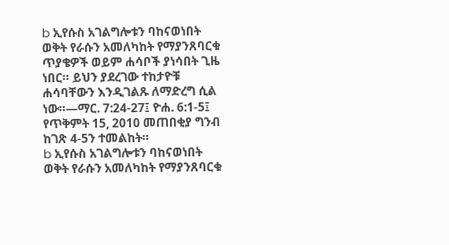b ኢየሱስ አገልግሎቱን ባከናወነበት ወቅት የራሱን አመለካከት የማያንጸባርቁ ጥያቄዎች ወይም ሐሳቦች ያነሳበት ጊዜ ነበር። ይህን ያደረገው ተከታዮቹ ሐሳባቸውን እንዲገልጹ ለማድረግ ሲል ነው።—ማር. 7:24-27፤ ዮሐ. 6:1-5፤ የጥቅምት 15, 2010 መጠበቂያ ግንብ ከገጽ 4-5ን ተመልከት።
b ኢየሱስ አገልግሎቱን ባከናወነበት ወቅት የራሱን አመለካከት የማያንጸባርቁ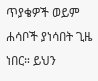ጥያቄዎች ወይም ሐሳቦች ያነሳበት ጊዜ ነበር። ይህን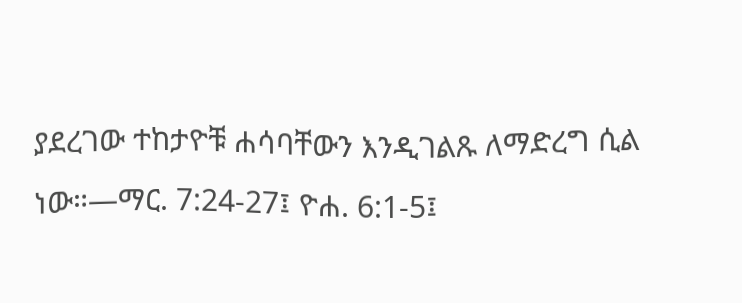ያደረገው ተከታዮቹ ሐሳባቸውን እንዲገልጹ ለማድረግ ሲል ነው።—ማር. 7:24-27፤ ዮሐ. 6:1-5፤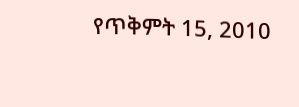የጥቅምት 15, 2010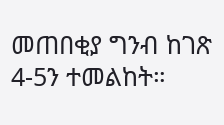መጠበቂያ ግንብ ከገጽ 4-5ን ተመልከት።